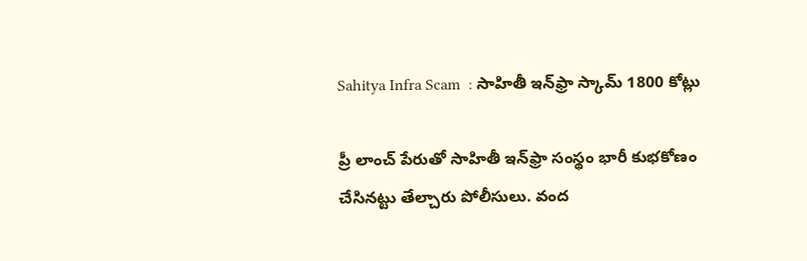Sahitya Infra Scam  : సాహితీ ఇన్‌ఫ్రా స్కామ్‌ 1800 కోట్లు

ప్రీ లాంచ్‌ పేరుతో సాహితీ ఇన్‌ఫ్రా సంస్థం భారీ కుభకోణం చేసినట్టు తేల్చారు పోలీసులు. వంద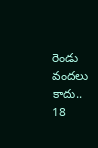రెండు వందలు కాదు.. 18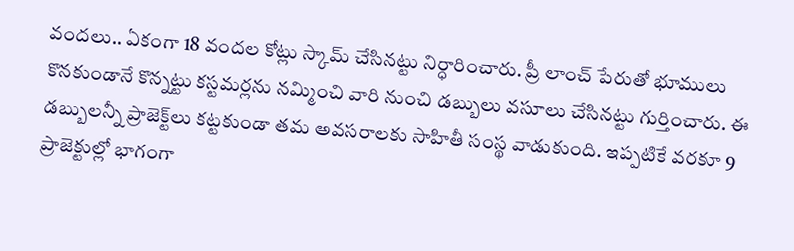వందలు.. ఏకంగా 18 వందల కోట్లు స్కామ్‌ చేసినట్టు నిర్ధారించారు. ప్రీ లాంచ్‌ పేరుతో భూములు కొనకుండానే కొన్నట్టు కస్టమర్లను నమ్మించి వారి నుంచి డబ్బులు వసూలు చేసినట్టు గుర్తించారు. ఈ డబ్బులన్నీ ప్రాజెక్ట్‌లు కట్టకుండా తమ అవసరాలకు సాహితీ సంస్థ వాడుకుంది. ఇప్పటికే వరకూ 9 ప్రాజెక్టుల్లో భాగంగా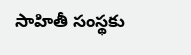సాహితీ సంస్థకు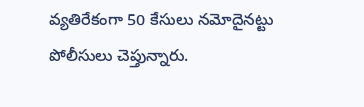వ్యతిరేకంగా 50 కేసులు నమోదైనట్టు పోలీసులు చెప్తున్నారు.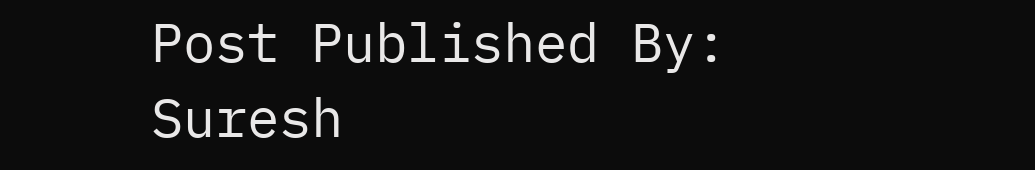Post Published By: Suresh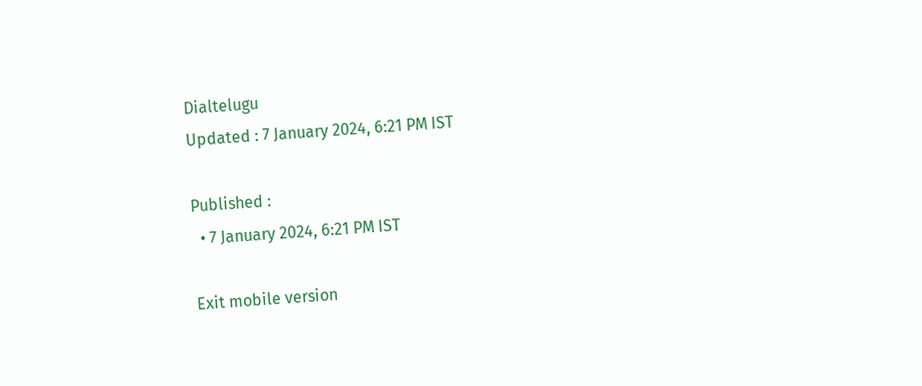Dialtelugu
Updated : 7 January 2024, 6:21 PM IST

Published :
  • 7 January 2024, 6:21 PM IST

Exit mobile version